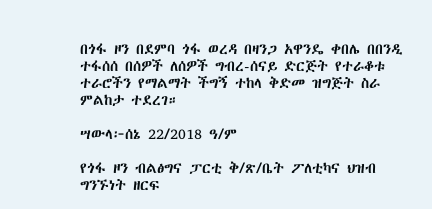በጎፋ ዞን በደምባ ጎፋ ወረዳ በዛንጋ አዋንዴ ቀበሌ በበንዲ ተፋሰሰ በሰዎች ለሰዎች ግብረ-ሰናይ ድርጅት የተራቆቱ ተራሮችን የማልማት ችግኝ ተከላ ቅድመ ዝግጅት ስራ ምልከታ ተደረገ።

ሣውላ፦ሰኔ 22/2018 ዓ/ም

የጎፋ ዞን ብልፅግና ፓርቲ ቅ/ጽ/ቤት ፖለቲካና ህዝብ ግንኙነት ዘርፍ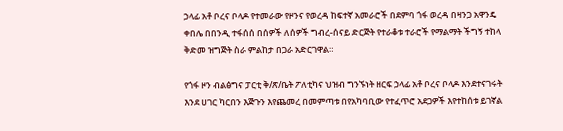ኃላፊ አቶ ቦረና ቦላዶ የተመራው የዞንና የወረዳ ከፍተኛ አመራሮች በደምባ ጎፋ ወረዳ በዛንጋ አዋንዴ ቀበሌ በበንዲ ተፋሰሰ በሰዎች ለሰዎች ግብረ-ሰናይ ድርጅት የተራቆቱ ተራሮች የማልማት ችግኝ ተከላ ቅድመ ዝግጅት ስራ ምልከታ በጋራ አድርገዋል።

የጎፋ ዞን ብልፅግና ፓርቲ ቅ/ጽ/ቤት ፖለቲካና ህዝብ ግንኙነት ዘርፍ ኃላፊ አቶ ቦረና ቦላዶ እንደተናገሩት እንደ ሀገር ካርበን እጅጉን እየጨመረ በመምጣቱ በየአካባቢው የተፈጥሮ አደጋዎች እየተከሰቱ ይገኛል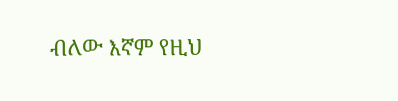ብለው እኛም የዚህ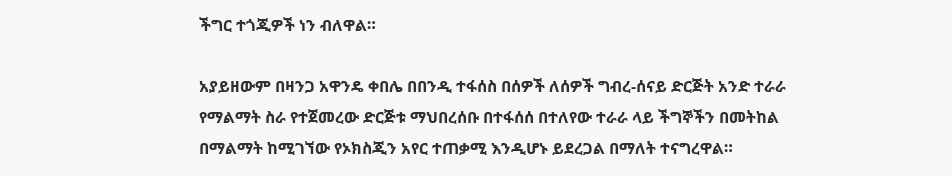ችግር ተጎጂዎች ነን ብለዋል።

አያይዘውም በዛንጋ አዋንዴ ቀበሌ በበንዲ ተፋሰስ በሰዎች ለሰዎች ግብረ-ሰናይ ድርጅት አንድ ተራራ የማልማት ስራ የተጀመረው ድርጅቱ ማህበረሰቡ በተፋሰሰ በተለየው ተራራ ላይ ችግኞችን በመትከል በማልማት ከሚገኘው የኦክስጂን አየር ተጠቃሚ እንዲሆኑ ይደረጋል በማለት ተናግረዋል።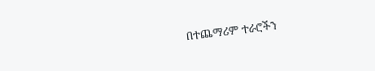በተጨማሪም ተራሮችን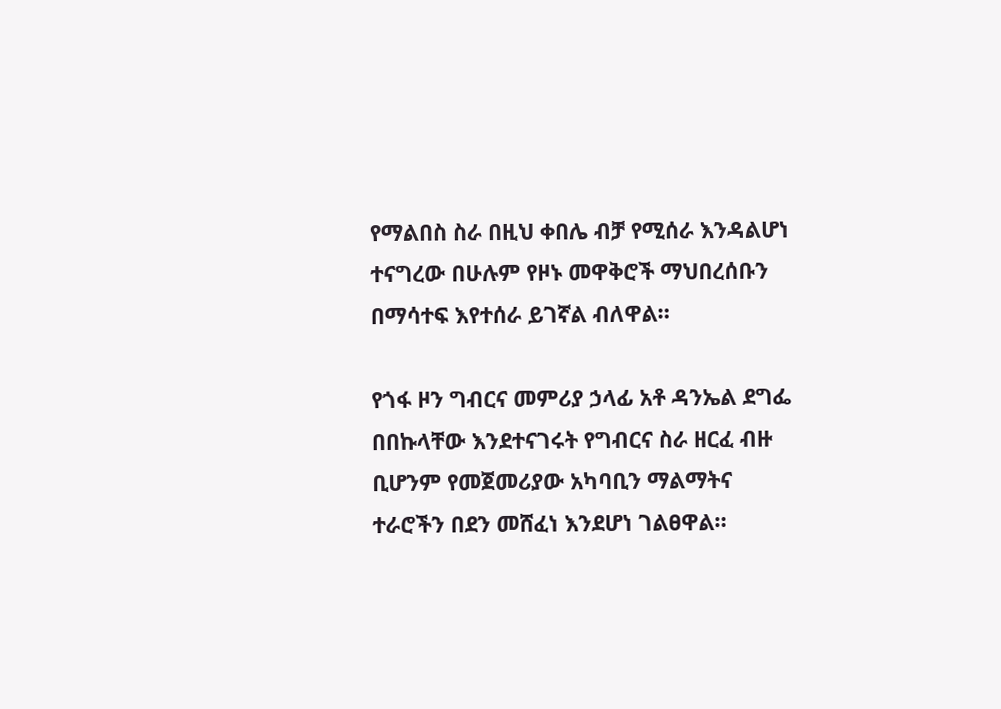የማልበስ ስራ በዚህ ቀበሌ ብቻ የሚሰራ እንዳልሆነ ተናግረው በሁሉም የዞኑ መዋቅሮች ማህበረሰቡን በማሳተፍ እየተሰራ ይገኛል ብለዋል።

የጎፋ ዞን ግብርና መምሪያ ኃላፊ አቶ ዳንኤል ደግፌ በበኩላቸው እንደተናገሩት የግብርና ስራ ዘርፈ ብዙ ቢሆንም የመጀመሪያው አካባቢን ማልማትና ተራሮችን በደን መሸፈነ እንደሆነ ገልፀዋል።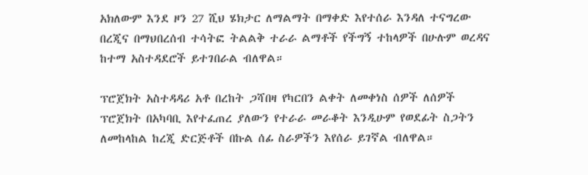አክለውም እንደ ዞን 27 ሺህ ሄክታር ለማልማት በማቀድ እየተሰራ እንዳለ ተናግረው በረጂና በማህበረሰብ ተሳትፎ ትልልቅ ተራራ ልማቶች የችግኝ ተከላዎች በሁሉም ወረዳና ከተማ አስተዳደሮች ይተገበራል ብለዋል።

ፕሮጀክት አስተዳዳሪ አቶ በረከት ጋሻበዛ የካርበን ልቀት ለመቀነስ ሰዎች ለሰዎች ፕሮጀክት በአካባቢ እየተፈጠረ ያለውን የተራራ መራቆት እንዲሁም የወደፊት ስጋትን ለመከላከል ከረጂ ድርጅቶች በኩል ሰፊ ስራዎችን እየሰራ ይገኛል ብለዋል።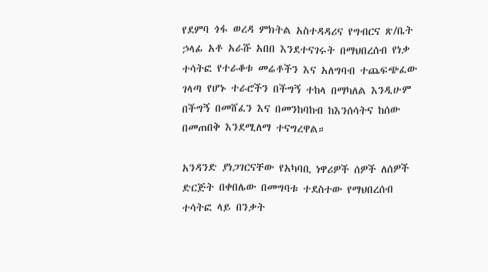የደምባ ጎፋ ወረዳ ምክትል አስተዳዳሪና የግብርና ጽ/ቤት ኃላፊ አቶ አራሹ አበበ እንደተናገሩት በማህበረሰብ የነቃ ተሳትፎ የተራቆቱ መሬቶችን እና አለግባብ ተጨፍጭፈው ገላጣ የሆኑ ተራሮችን በችግኝ ተከላ በማካለል እንዲሁም በችግኝ በመሸፈን እና በመንከባከብ ከእንሰሳትና ከሰው በመጠበቅ እንደሚለማ ተናግረዋል።

አንዳንድ ያነጋገርናቸው የአካባቢ ነዋሪዎች ሰዎች ለሰዎች ድርጅት በቀበሌው በመግባቱ ተደስተው የማህበረሰብ ተሳትፎ ላይ በንቃት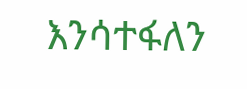እንሳተፋለን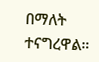በማለት ተናግረዋል።